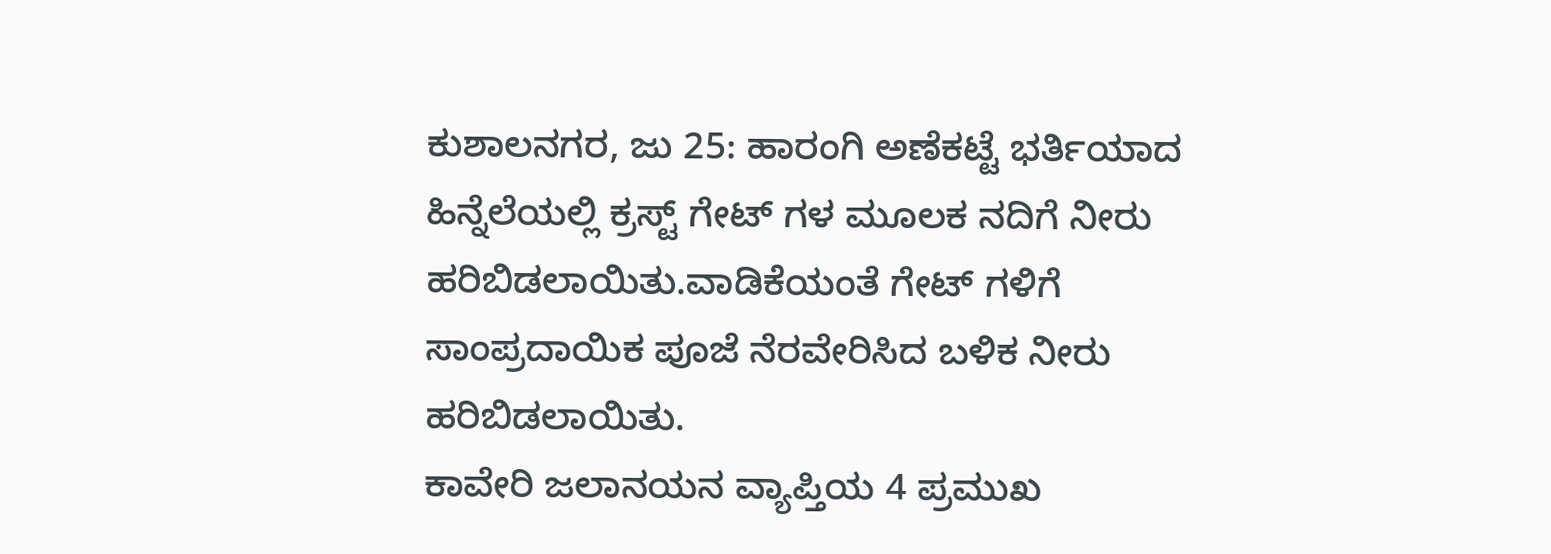ಕುಶಾಲನಗರ, ಜು 25: ಹಾರಂಗಿ ಅಣೆಕಟ್ಟೆ ಭರ್ತಿಯಾದ ಹಿನ್ನೆಲೆಯಲ್ಲಿ ಕ್ರಸ್ಟ್ ಗೇಟ್ ಗಳ ಮೂಲಕ ನದಿಗೆ ನೀರು ಹರಿಬಿಡಲಾಯಿತು.ವಾಡಿಕೆಯಂತೆ ಗೇಟ್ ಗಳಿಗೆ ಸಾಂಪ್ರದಾಯಿಕ ಪೂಜೆ ನೆರವೇರಿಸಿದ ಬಳಿಕ ನೀರು ಹರಿಬಿಡಲಾಯಿತು.
ಕಾವೇರಿ ಜಲಾನಯನ ವ್ಯಾಪ್ತಿಯ 4 ಪ್ರಮುಖ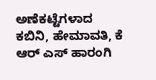ಅಣೆಕಟ್ಟೆಗಳಾದ
ಕಬಿನಿ, ಹೇಮಾವತಿ, ಕೆ ಆರ್ ಎಸ್ ಹಾರಂಗಿ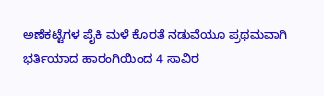ಅಣೆಕಟ್ಟೆಗಳ ಪೈಕಿ ಮಳೆ ಕೊರತೆ ನಡುವೆಯೂ ಪ್ರಥಮವಾಗಿ ಭರ್ತಿಯಾದ ಹಾರಂಗಿಯಿಂದ 4 ಸಾವಿರ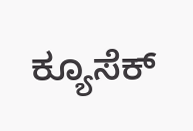ಕ್ಯೂಸೆಕ್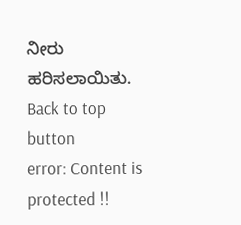ನೀರು ಹರಿಸಲಾಯಿತು.
Back to top button
error: Content is protected !!